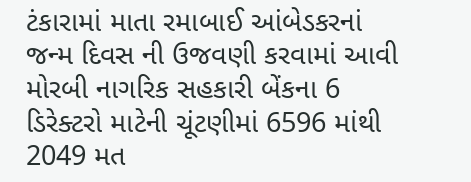ટંકારામાં માતા રમાબાઈ આંબેડકરનાં જન્મ દિવસ ની ઉજવણી કરવામાં આવી મોરબી નાગરિક સહકારી બેંકના 6 ડિરેક્ટરો માટેની ચૂંટણીમાં 6596 માંથી 2049 મત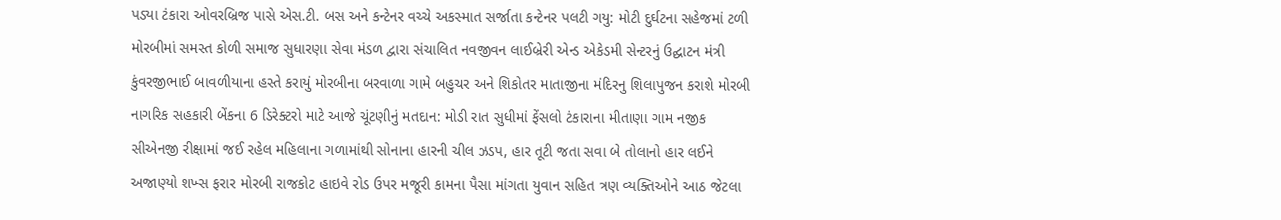પડ્યા ટંકારા ઓવરબ્રિજ પાસે એસ.ટી. બસ અને કન્ટેનર વચ્ચે અકસ્માત સર્જાતા કન્ટેનર પલટી ગયુ: મોટી દુર્ઘટના સહેજમાં ટળી મોરબીમાં સમસ્ત કોળી સમાજ સુધારણા સેવા મંડળ દ્વારા સંચાલિત નવજીવન લાઈબ્રેરી એન્ડ એકેડમી સેન્ટરનું ઉદ્ઘાટન મંત્રી કુંવરજીભાઈ બાવળીયાના હસ્તે કરાયું મોરબીના બરવાળા ગામે બહુચર અને શિકોતર માતાજીના મંદિરનુ શિલાપુજન કરાશે મોરબી નાગરિક સહકારી બેંકના 6 ડિરેક્ટરો માટે આજે ચૂંટણીનું મતદાન: મોડી રાત સુધીમાં ફેંસલો ટંકારાના મીતાણા ગામ નજીક સીએનજી રીક્ષામાં જઈ રહેલ મહિલાના ગળામાંથી સોનાના હારની ચીલ ઝડપ, હાર તૂટી જતા સવા બે તોલાનો હાર લઈને અજાણ્યો શખ્સ ફરાર મોરબી રાજકોટ હાઇવે રોડ ઉપર મજૂરી કામના પૈસા માંગતા યુવાન સહિત ત્રણ વ્યક્તિઓને આઠ જેટલા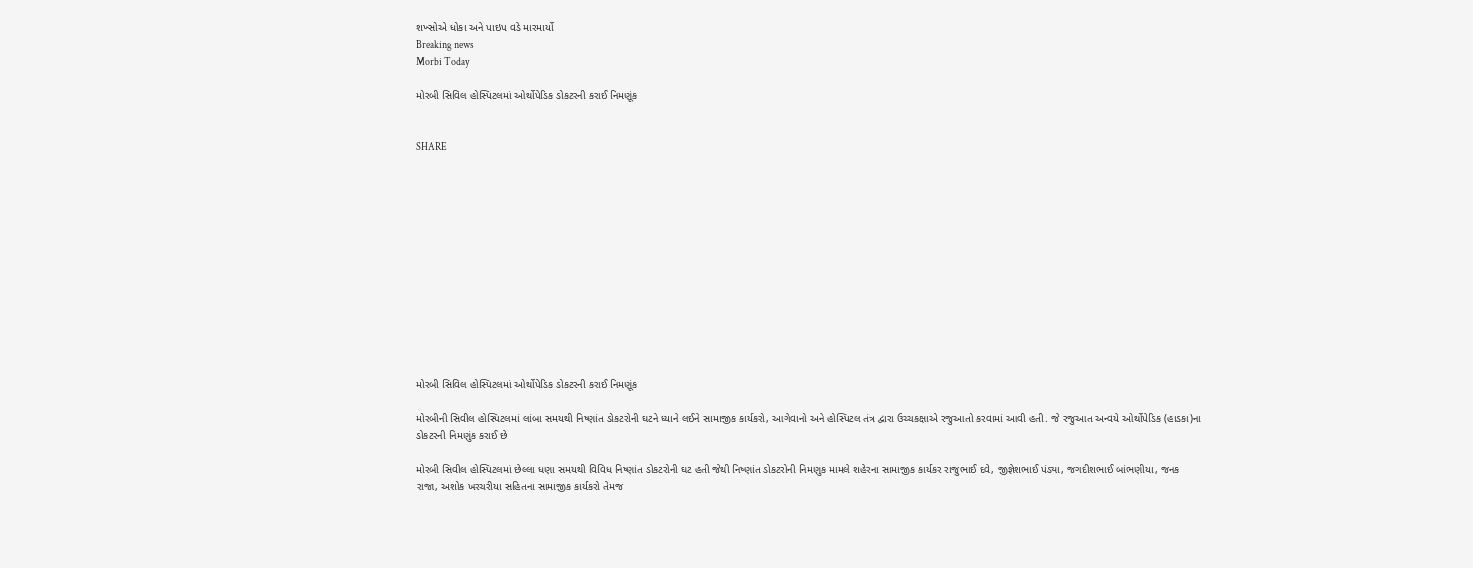શખ્સોએ ધોકા અને પાઇપ વડે મારમાર્યો
Breaking news
Morbi Today

મોરબી સિવિલ હોસ્પિટલમાં ઓર્થોપેડિક ડોકટરની કરાઈ નિમણૂંક


SHARE













મોરબી સિવિલ હોસ્પિટલમાં ઓર્થોપેડિક ડોકટરની કરાઈ નિમણૂંક

મોરબીની સિવીલ હોસ્પિટલમાં લાંબા સમયથી નિષ્ણાંત ડોકટરોની ઘટને ધ્યાને લઈને સામાજીક કાર્યકરો, આગેવાનો અને હોસ્પિટલ તંત્ર દ્વારા ઉચ્ચકક્ષાએ રજુઆતો કરવામાં આવી હતી. જે રજુઆત અન્વયે ઓર્થોપેડિક (હાડકા)ના ડોકટરની નિમણુંક કરાઈ છે

મોરબી સિવીલ હોસ્પિટલમાં છેલ્લા ધણા સમયથી વિવિધ નિષ્ણાંત ડોકટરોની ઘટ હતી જેથી નિષ્ણાંત ડોકટરોની નિમણુક મામલે શહેરના સામાજીક કાર્યકર રાજુભાઈ દવે, જીજ્ઞેશભાઈ પંડ્યા, જગદીશભાઈ બાંભણીયા, જનક રાજા, અશોક ખરચરીયા સહિતના સામાજીક કાર્યકરો તેમજ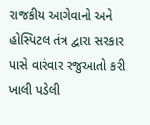રાજકીય આગેવાનો અને હોસ્પિટલ તંત્ર દ્વારા સરકાર પાસે વારંવાર રજુઆતો કરી ખાલી પડેલી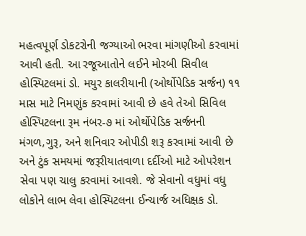મહત્વપૂર્ણ ડોકટરોની જગ્યાઓ ભરવા માંગણીઓ કરવામાં આવી હતી. આ રજૂઆતોને લઈને મોરબી સિવીલ હોસ્પિટલમાં ડો. મયુર કાલરીયાની (ઓર્થોપેડિક સર્જન) ૧૧ માસ માટે નિમણુંક કરવામાં આવી છે હવે તેઓ સિવિલ હોસ્પિટલના રૂમ નંબર-૭ માં ઓર્થોપેડિક સર્જનની મંગળ,ગુરૂ, અને શનિવાર ઓપીડી શરૂ કરવામાં આવી છે અને ટુંક સમયમાં જરૂરીયાતવાળા દર્દીઓ માટે ઓપરેશન સેવા પણ ચાલુ કરવામાં આવશે. જે સેવાનો વધુમાં વધુ લોકોને લાભ લેવા હોસ્પિટલના ઈન્ચાર્જ અધિક્ષક ડો.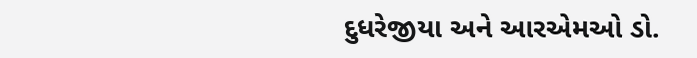દુધરેજીયા અને આરએમઓ ડો.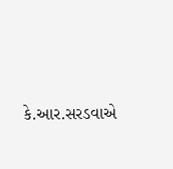કે.આર.સરડવાએ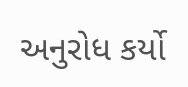અનુરોધ કર્યો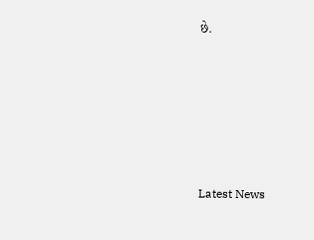છે.






Latest News